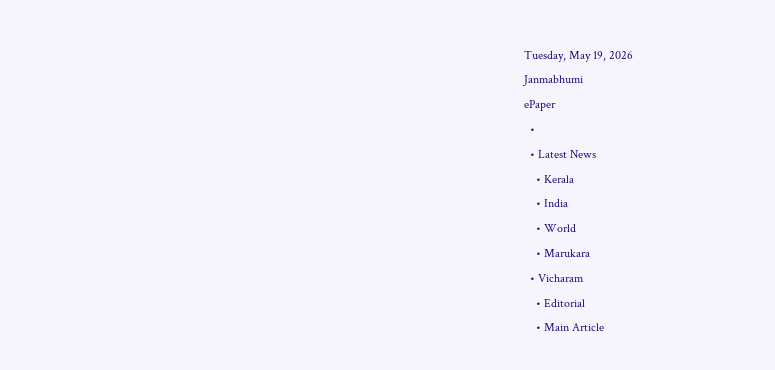Tuesday, May 19, 2026
Janmabhumi
ePaper
  •
  • Latest News
    • Kerala
    • India
    • World
    • Marukara
  • Vicharam
    • Editorial
    • Main Article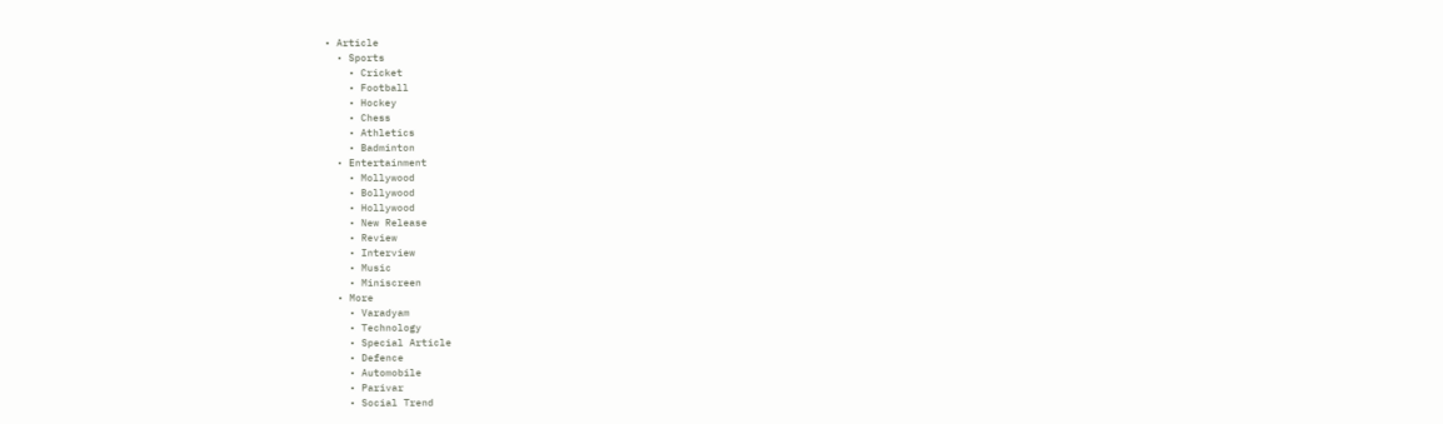• Article
  • Sports
    • Cricket
    • Football
    • Hockey
    • Chess
    • Athletics
    • Badminton
  • Entertainment
    • Mollywood
    • Bollywood
    • Hollywood
    • New Release
    • Review
    • Interview
    • Music
    • Miniscreen
  • More
    • Varadyam
    • Technology
    • Special Article
    • Defence
    • Automobile
    • Parivar
    • Social Trend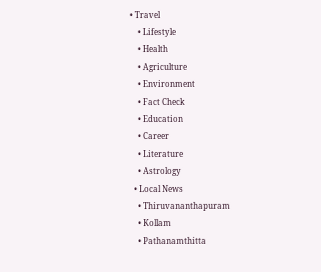• Travel
    • Lifestyle
    • Health
    • Agriculture
    • Environment
    • Fact Check
    • Education
    • Career
    • Literature
    • Astrology
  • Local News
    • Thiruvananthapuram
    • Kollam
    • Pathanamthitta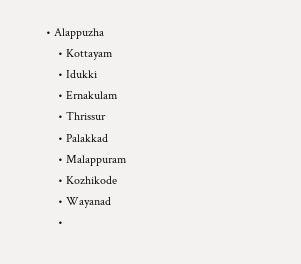• Alappuzha
    • Kottayam
    • Idukki
    • Ernakulam
    • Thrissur
    • Palakkad
    • Malappuram
    • Kozhikode
    • Wayanad
    •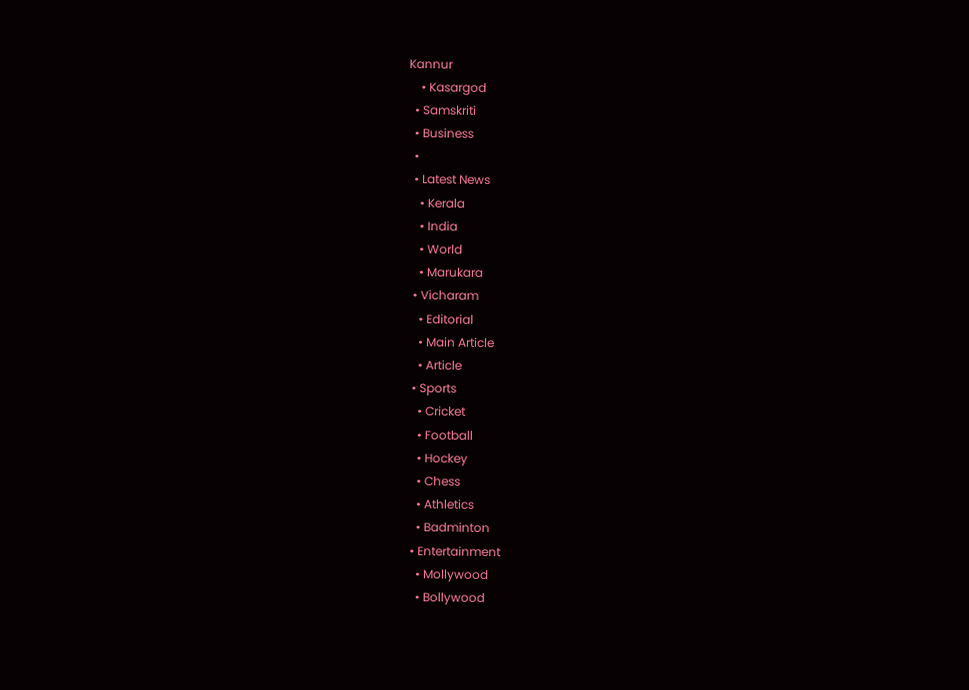Kannur
    • Kasargod
  • Samskriti
  • Business
  •
  • Latest News
    • Kerala
    • India
    • World
    • Marukara
  • Vicharam
    • Editorial
    • Main Article
    • Article
  • Sports
    • Cricket
    • Football
    • Hockey
    • Chess
    • Athletics
    • Badminton
  • Entertainment
    • Mollywood
    • Bollywood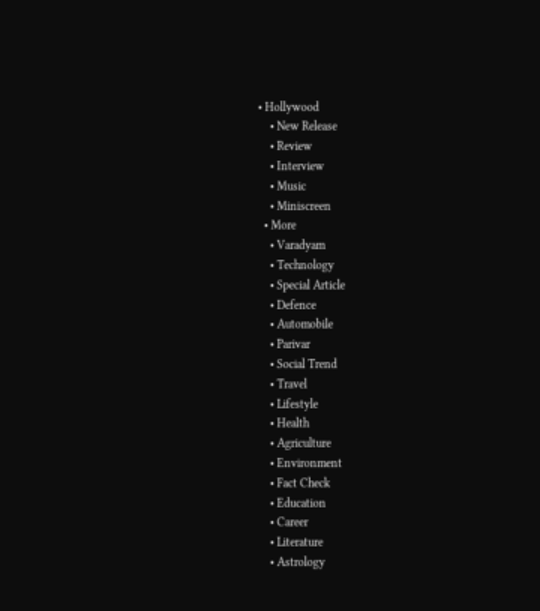• Hollywood
    • New Release
    • Review
    • Interview
    • Music
    • Miniscreen
  • More
    • Varadyam
    • Technology
    • Special Article
    • Defence
    • Automobile
    • Parivar
    • Social Trend
    • Travel
    • Lifestyle
    • Health
    • Agriculture
    • Environment
    • Fact Check
    • Education
    • Career
    • Literature
    • Astrology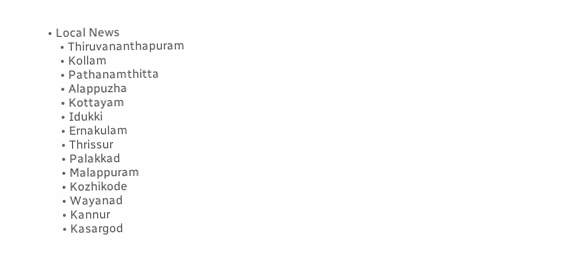• Local News
    • Thiruvananthapuram
    • Kollam
    • Pathanamthitta
    • Alappuzha
    • Kottayam
    • Idukki
    • Ernakulam
    • Thrissur
    • Palakkad
    • Malappuram
    • Kozhikode
    • Wayanad
    • Kannur
    • Kasargod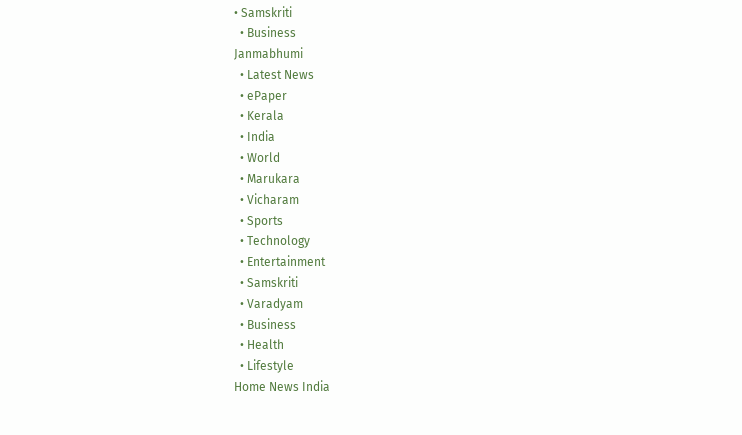• Samskriti
  • Business
Janmabhumi
  • Latest News
  • ePaper
  • Kerala
  • India
  • World
  • Marukara
  • Vicharam
  • Sports
  • Technology
  • Entertainment
  • Samskriti
  • Varadyam
  • Business
  • Health
  • Lifestyle
Home News India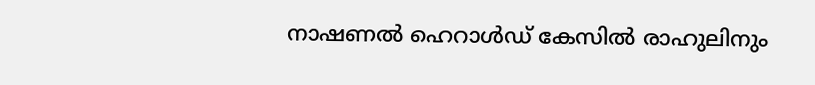നാഷണല്‍ ഹെറാള്‍ഡ് കേസില്‍ രാഹുലിനും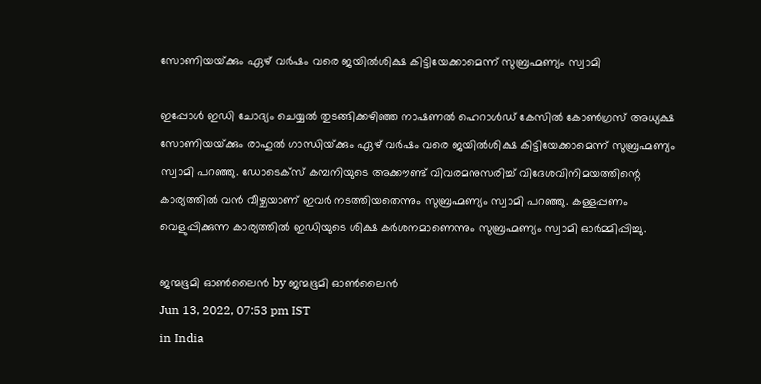സോണിയയ്‌ക്കും ഏഴ് വര്‍ഷം വരെ ജയില്‍ശിക്ഷ കിട്ടിയേക്കാമെന്ന് സുബ്രഹ്മണ്യം സ്വാമി

ഇപ്പോള്‍ ഇഡി ചോദ്യം ചെയ്യല്‍ തുടങ്ങിക്കഴിഞ്ഞ നാഷണല്‍ ഹെറാള്‍ഡ് കേസില്‍ കോണ്‍ഗ്രസ് അധ്യക്ഷ സോണിയയ്‌ക്കും രാഹുല്‍ ഗാന്ധിയ്‌ക്കും ഏഴ് വര്‍ഷം വരെ ജയില്‍ശിക്ഷ കിട്ടിയേക്കാമെന്ന് സുബ്രഹ്മണ്യം സ്വാമി പറഞ്ഞു. ഡോടെക്സ് കമ്പനിയുടെ അക്കൗണ്ട് വിവരമനുസരിച്ച് വിദേശവിനിമയത്തിന്റെ കാര്യത്തില്‍ വന്‍ വീഴ്ചയാണ് ഇവര്‍ നടത്തിയതെന്നും സുബ്രഹ്മണ്യം സ്വാമി പറഞ്ഞു. കള്ളപ്പണം വെളുപ്പിക്കുന്ന കാര്യത്തില്‍ ഇഡിയുടെ ശിക്ഷ കര്‍ശനമാണെന്നും സുബ്രഹ്മണ്യം സ്വാമി ഓര്‍മ്മിപ്പിച്ചു.

ജന്മഭൂമി ഓണ്‍ലൈന്‍ by ജന്മഭൂമി ഓണ്‍ലൈന്‍
Jun 13, 2022, 07:53 pm IST
in India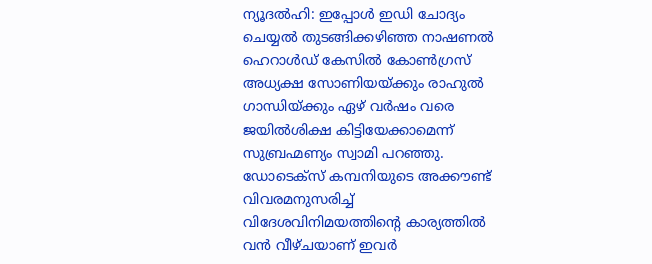ന്യൂദല്‍ഹി: ഇപ്പോള്‍ ഇഡി ചോദ്യം ചെയ്യല്‍ തുടങ്ങിക്കഴിഞ്ഞ നാഷണല്‍ ഹെറാള്‍ഡ് കേസില്‍ കോണ്‍ഗ്രസ് അധ്യക്ഷ സോണിയയ്‌ക്കും രാഹുല്‍ ഗാന്ധിയ്‌ക്കും ഏഴ് വര്‍ഷം വരെ ജയില്‍ശിക്ഷ കിട്ടിയേക്കാമെന്ന് സുബ്രഹ്മണ്യം സ്വാമി പറഞ്ഞു. ഡോടെക്സ് കമ്പനിയുടെ അക്കൗണ്ട് വിവരമനുസരിച്ച് വിദേശവിനിമയത്തിന്റെ കാര്യത്തില്‍ വന്‍ വീഴ്ചയാണ് ഇവര്‍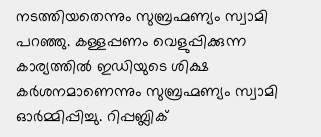നടത്തിയതെന്നും സുബ്രഹ്മണ്യം സ്വാമി പറഞ്ഞു. കള്ളപ്പണം വെളുപ്പിക്കുന്ന കാര്യത്തില്‍ ഇഡിയുടെ ശിക്ഷ കര്‍ശനമാണെന്നും സുബ്രഹ്മണ്യം സ്വാമി ഓര്‍മ്മിപ്പിച്ചു. റിപ്പബ്ലിക്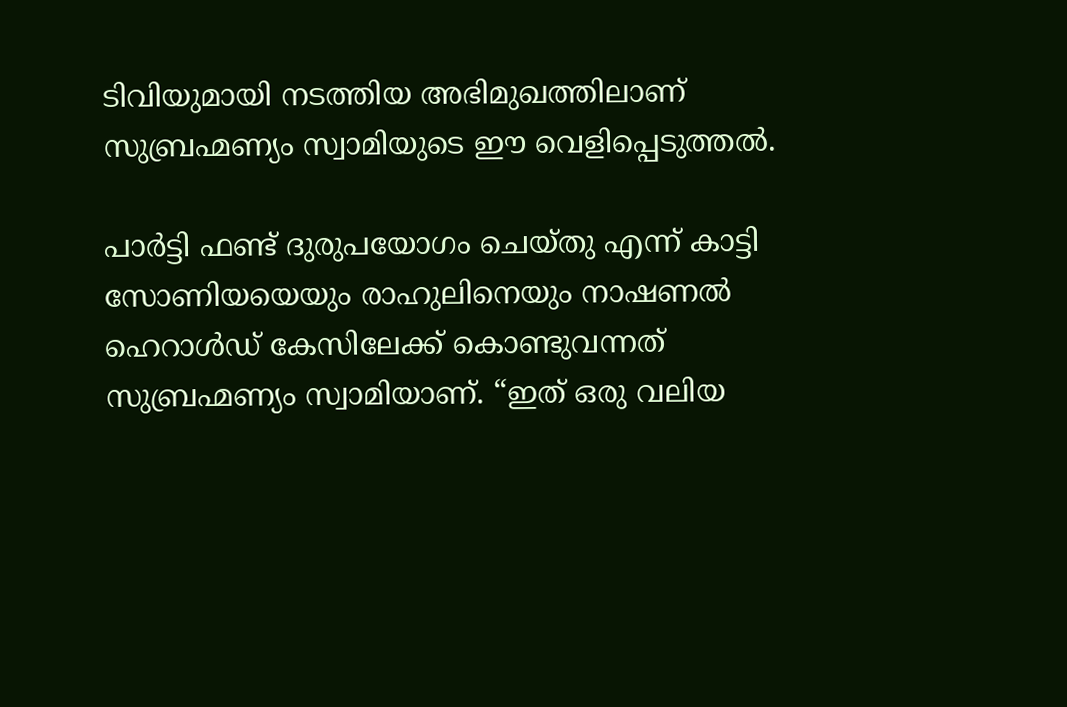ടിവിയുമായി നടത്തിയ അഭിമുഖത്തിലാണ് സുബ്രഹ്മണ്യം സ്വാമിയുടെ ഈ വെളിപ്പെടുത്തല്‍.

പാര്‍ട്ടി ഫണ്ട് ദുരുപയോഗം ചെയ്തു എന്ന് കാട്ടി സോണിയയെയും രാഹുലിനെയും നാഷണല്‍ ഹെറാള്‍ഡ് കേസിലേക്ക് കൊണ്ടുവന്നത് സുബ്രഹ്മണ്യം സ്വാമിയാണ്. “ഇത് ഒരു വലിയ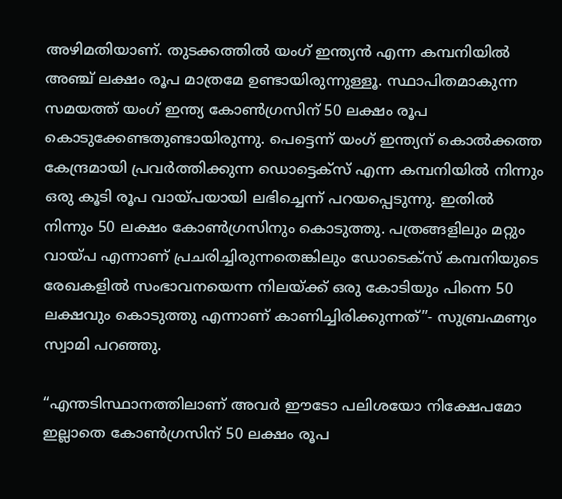അഴിമതിയാണ്. തുടക്കത്തില്‍ യംഗ് ഇന്ത്യന്‍ എന്ന കമ്പനിയില്‍ അഞ്ച് ലക്ഷം രൂപ മാത്രമേ ഉണ്ടായിരുന്നുള്ളൂ. സ്ഥാപിതമാകുന്ന സമയത്ത് യംഗ് ഇന്ത്യ കോണ്‍ഗ്രസിന് 50 ലക്ഷം രൂപ കൊടുക്കേണ്ടതുണ്ടായിരുന്നു. പെട്ടെന്ന് യംഗ് ഇന്ത്യന് കൊല്‍ക്കത്ത കേന്ദ്രമായി പ്രവര്‍ത്തിക്കുന്ന ഡൊട്ടെക്സ് എന്ന കമ്പനിയില്‍ നിന്നും ഒരു കൂടി രൂപ വായ്‌പയായി ലഭിച്ചെന്ന് പറയപ്പെടുന്നു. ഇതില്‍ നിന്നും 50 ലക്ഷം കോണ്‍ഗ്രസിനും കൊടുത്തു. പത്രങ്ങളിലും മറ്റും വായ്‌പ എന്നാണ് പ്രചരിച്ചിരുന്നതെങ്കിലും ഡോടെക്സ് കമ്പനിയുടെ രേഖകളില്‍ സംഭാവനയെന്ന നിലയ്‌ക്ക് ഒരു കോടിയും പിന്നെ 50 ലക്ഷവും കൊടുത്തു എന്നാണ് കാണിച്ചിരിക്കുന്നത്”- സുബ്രഹ്മണ്യം സ്വാമി പറഞ്ഞു.

“എന്തടിസ്ഥാനത്തിലാണ് അവര്‍ ഈടോ പലിശയോ നിക്ഷേപമോ ഇല്ലാതെ കോണ്‍ഗ്രസിന് 50 ലക്ഷം രൂപ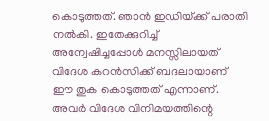കൊടുത്തത്. ഞാന്‍ ഇഡിയ്‌ക്ക് പരാതി നല്‍കി. ഇതേക്കുറിച്ച് അന്വേഷിച്ചപ്പോള്‍ മനസ്സിലായത് വിദേശ കറന്‍സിക്ക് ബദലായാണ് ഈ തുക കൊടുത്തത് എന്നാണ്. അവര്‍ വിദേശ വിനിമയത്തിന്റെ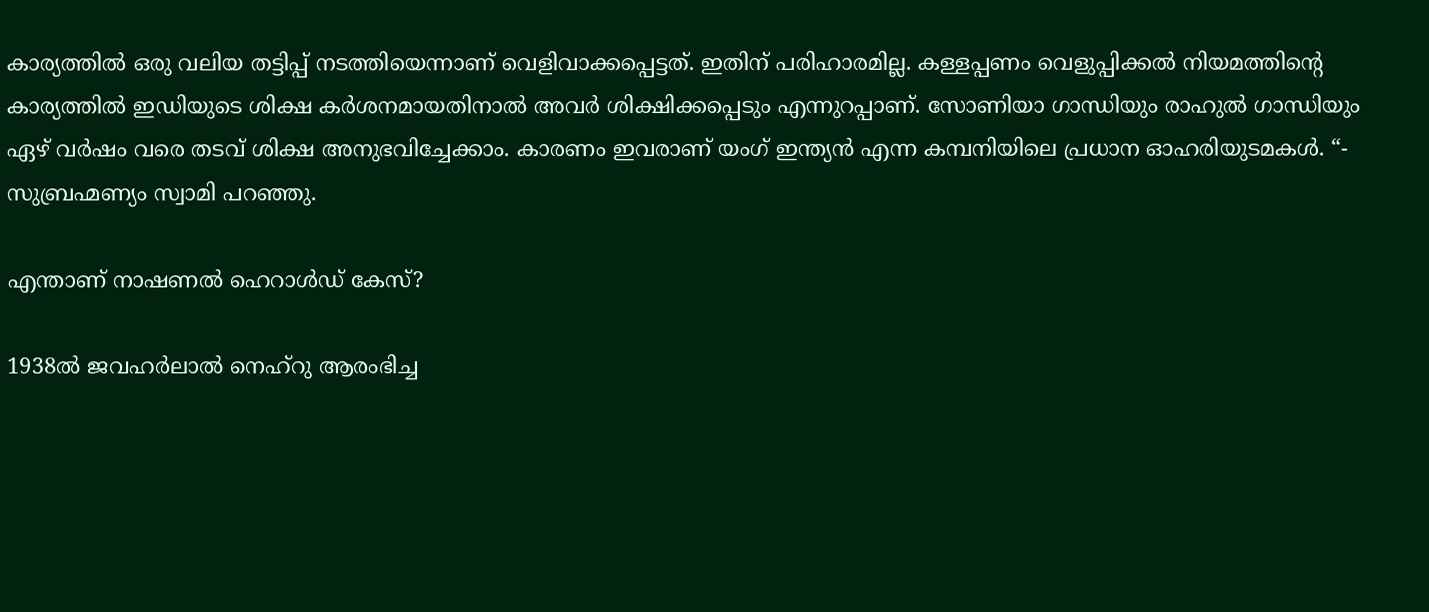കാര്യത്തില്‍ ഒരു വലിയ തട്ടിപ്പ് നടത്തിയെന്നാണ് വെളിവാക്കപ്പെട്ടത്. ഇതിന് പരിഹാരമില്ല. കള്ളപ്പണം വെളുപ്പിക്കല്‍ നിയമത്തിന്റെ കാര്യത്തില്‍ ഇഡിയുടെ ശിക്ഷ കര്‍ശനമായതിനാല്‍ അവര്‍ ശിക്ഷിക്കപ്പെടും എന്നുറപ്പാണ്. സോണിയാ ഗാന്ധിയും രാഹുല്‍ ഗാന്ധിയും ഏഴ് വര്‍ഷം വരെ തടവ് ശിക്ഷ അനുഭവിച്ചേക്കാം. കാരണം ഇവരാണ് യംഗ് ഇന്ത്യന്‍ എന്ന കമ്പനിയിലെ പ്രധാന ഓഹരിയുടമകള്‍. “- സുബ്രഹ്മണ്യം സ്വാമി പറഞ്ഞു.

എന്താണ് നാഷണല്‍ ഹെറാള്‍ഡ് കേസ്?

1938ല്‍ ജവഹര്‍ലാല്‍ നെഹ്‌റു ആരംഭിച്ച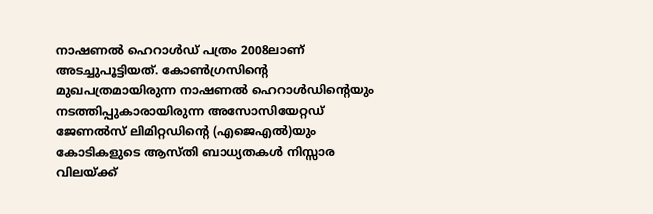നാഷണല്‍ ഹെറാള്‍ഡ് പത്രം 2008ലാണ് അടച്ചുപൂട്ടിയത്. കോണ്‍ഗ്രസിന്റെ മുഖപത്രമായിരുന്ന നാഷണല്‍ ഹെറാള്‍ഡിന്റെയും  നടത്തിപ്പുകാരായിരുന്ന അസോസിയേറ്റഡ് ജേണല്‍സ് ലിമിറ്റഡിന്റെ (എജെഎല്‍)യും കോടികളുടെ ആസ്തി ബാധ്യതകള്‍ നിസ്സാര വിലയ്‌ക്ക്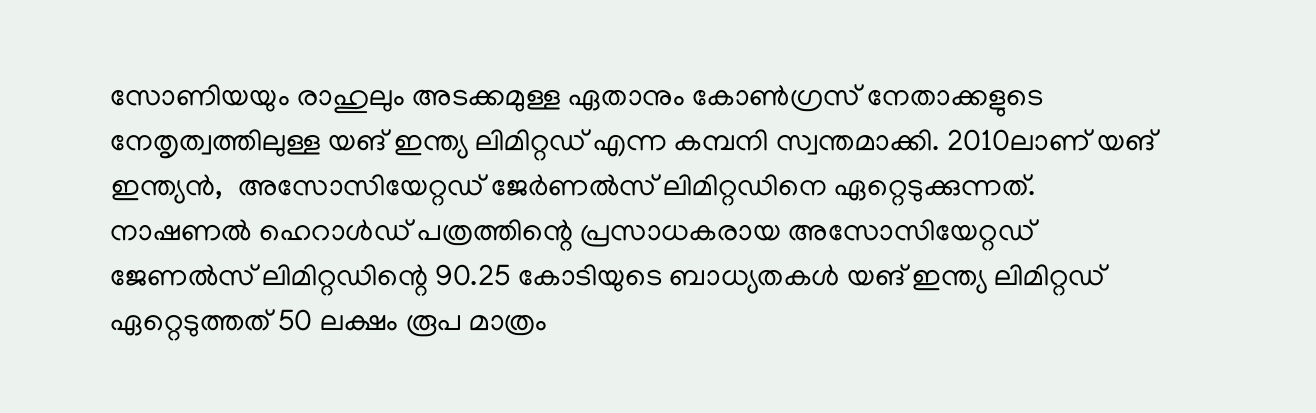സോണിയയും രാഹുലും അടക്കമുള്ള ഏതാനും കോണ്‍ഗ്രസ് നേതാക്കളുടെ നേതൃത്വത്തിലുള്ള യങ് ഇന്ത്യ ലിമിറ്റഡ് എന്ന കമ്പനി സ്വന്തമാക്കി. 2010ലാണ് യങ് ഇന്ത്യന്‍,  അസോസിയേറ്റഡ് ജേര്‍ണല്‍സ് ലിമിറ്റഡിനെ ഏറ്റെടുക്കുന്നത്.  നാഷണല്‍ ഹെറാള്‍ഡ് പത്രത്തിന്റെ പ്രസാധകരായ അസോസിയേറ്റഡ് ജേണല്‍സ് ലിമിറ്റഡിന്റെ 90.25 കോടിയുടെ ബാധ്യതകള്‍ യങ് ഇന്ത്യ ലിമിറ്റഡ് ഏറ്റെടുത്തത് 50 ലക്ഷം രൂപ മാത്രം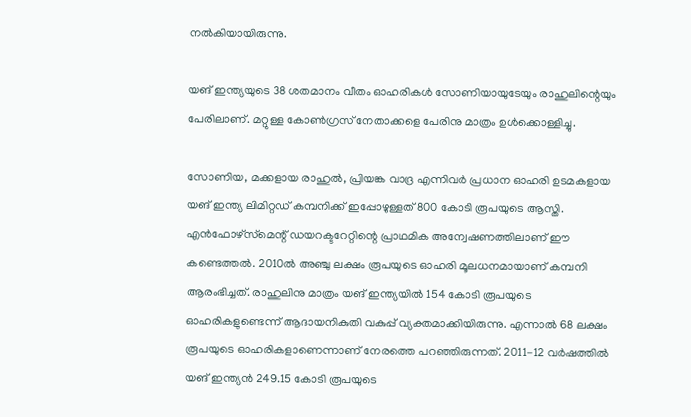നല്‍കിയായിരുന്നു.

യങ് ഇന്ത്യയുടെ 38 ശതമാനം വീതം ഓഹരികള്‍ സോണിയായുടേയും രാഹുലിന്റെയും പേരിലാണ്. മറ്റുള്ള കോണ്‍ഗ്രസ് നേതാക്കളെ പേരിനു മാത്രം ഉള്‍ക്കൊള്ളിച്ചു.

സോണിയ, മക്കളായ രാഹുല്‍, പ്രിയങ്ക വാദ്ര എന്നിവര്‍ പ്രധാന ഓഹരി ഉടമകളായ യങ് ഇന്ത്യ ലിമിറ്റഡ് കമ്പനിക്ക് ഇപ്പോഴുള്ളത് 800 കോടി രൂപയുടെ ആസ്തി. എന്‍ഫോഴ്‌സ്‌മെന്റ് ഡയറക്ടറേറ്റിന്റെ പ്രാഥമിക അന്വേഷണത്തിലാണ് ഈ കണ്ടെത്തല്‍. 2010ല്‍ അഞ്ചു ലക്ഷം രൂപയുടെ ഓഹരി മൂലധനമായാണ് കമ്പനി ആരംഭിച്ചത്. രാഹുലിനു മാത്രം യങ് ഇന്ത്യയില്‍ 154 കോടി രൂപയുടെ ഓഹരികളുണ്ടെന്ന് ആദായനികുതി വകുപ്പ് വ്യക്തമാക്കിയിരുന്നു. എന്നാല്‍ 68 ലക്ഷം രൂപയുടെ ഓഹരികളാണെന്നാണ് നേരത്തെ പറഞ്ഞിരുന്നത്. 2011-12 വര്‍ഷത്തില്‍ യങ് ഇന്ത്യന്‍ 249.15 കോടി രൂപയുടെ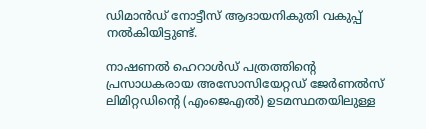ഡിമാന്‍ഡ് നോട്ടീസ് ആദായനികുതി വകുപ്പ് നല്‍കിയിട്ടുണ്ട്.

നാഷണല്‍ ഹെറാള്‍ഡ് പത്രത്തിന്റെ പ്രസാധകരായ അസോസിയേറ്റഡ് ജേര്‍ണല്‍സ് ലിമിറ്റഡിന്റെ (എംജെഎല്‍) ഉടമസ്ഥതയിലുള്ള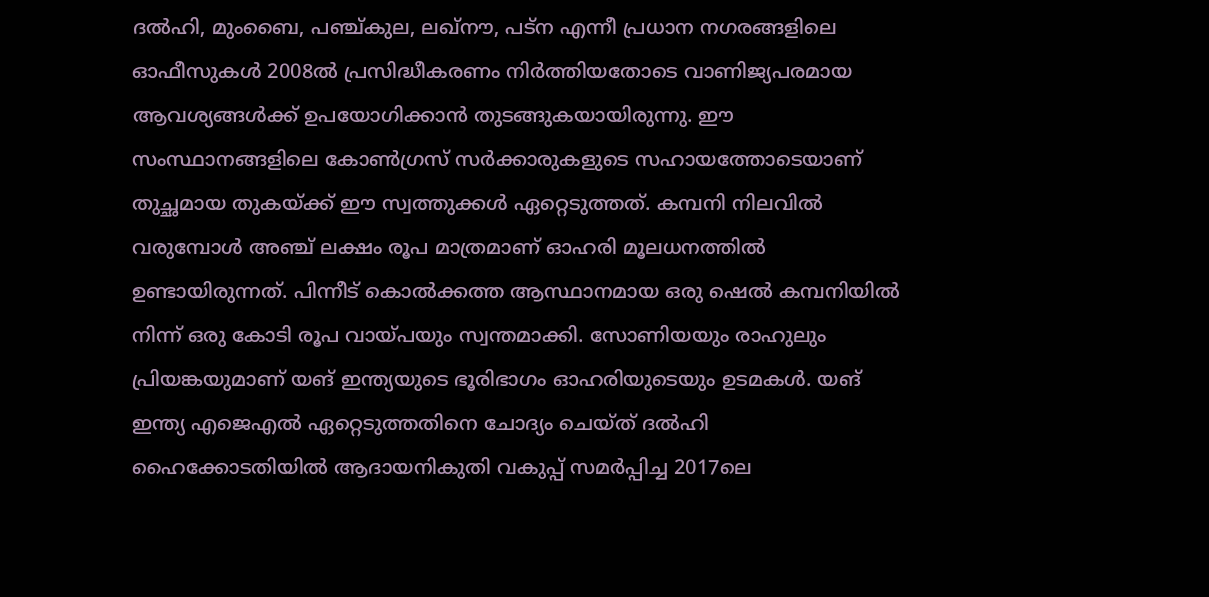ദല്‍ഹി, മുംബൈ, പഞ്ച്കുല, ലഖ്‌നൗ, പട്‌ന എന്നീ പ്രധാന നഗരങ്ങളിലെ ഓഫീസുകള്‍ 2008ല്‍ പ്രസിദ്ധീകരണം നിര്‍ത്തിയതോടെ വാണിജ്യപരമായ ആവശ്യങ്ങള്‍ക്ക് ഉപയോഗിക്കാന്‍ തുടങ്ങുകയായിരുന്നു. ഈ സംസ്ഥാനങ്ങളിലെ കോണ്‍ഗ്രസ് സര്‍ക്കാരുകളുടെ സഹായത്തോടെയാണ് തുച്ഛമായ തുകയ്‌ക്ക് ഈ സ്വത്തുക്കള്‍ ഏറ്റെടുത്തത്. കമ്പനി നിലവില്‍ വരുമ്പോള്‍ അഞ്ച് ലക്ഷം രൂപ മാത്രമാണ് ഓഹരി മൂലധനത്തില്‍ ഉണ്ടായിരുന്നത്. പിന്നീട് കൊല്‍ക്കത്ത ആസ്ഥാനമായ ഒരു ഷെല്‍ കമ്പനിയില്‍ നിന്ന് ഒരു കോടി രൂപ വായ്‌പയും സ്വന്തമാക്കി. സോണിയയും രാഹുലും പ്രിയങ്കയുമാണ് യങ് ഇന്ത്യയുടെ ഭൂരിഭാഗം ഓഹരിയുടെയും ഉടമകള്‍. യങ് ഇന്ത്യ എജെഎല്‍ ഏറ്റെടുത്തതിനെ ചോദ്യം ചെയ്ത് ദല്‍ഹി ഹൈക്കോടതിയില്‍ ആദായനികുതി വകുപ്പ് സമര്‍പ്പിച്ച 2017ലെ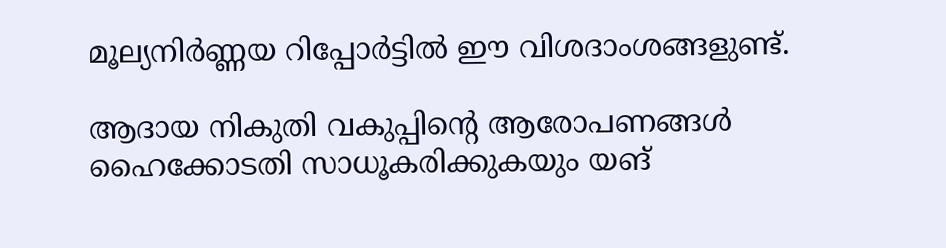മൂല്യനിര്‍ണ്ണയ റിപ്പോര്‍ട്ടില്‍ ഈ വിശദാംശങ്ങളുണ്ട്.

ആദായ നികുതി വകുപ്പിന്റെ ആരോപണങ്ങള്‍ ഹൈക്കോടതി സാധൂകരിക്കുകയും യങ്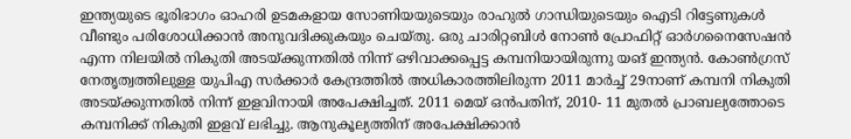ഇന്ത്യയുടെ ഭൂരിഭാഗം ഓഹരി ഉടമകളായ സോണിയയുടെയും രാഹുല്‍ ഗാന്ധിയുടെയും ഐടി റിട്ടേണുകള്‍ വീണ്ടും പരിശോധിക്കാന്‍ അനുവദിക്കുകയും ചെയ്തു. ഒരു ചാരിറ്റബിള്‍ നോണ്‍ പ്രോഫിറ്റ് ഓര്‍ഗനൈസേഷന്‍ എന്ന നിലയില്‍ നികുതി അടയ്‌ക്കുന്നതില്‍ നിന്ന് ഒഴിവാക്കപ്പെട്ട കമ്പനിയായിരുന്നു യങ് ഇന്ത്യന്‍. കോണ്‍ഗ്രസ് നേതൃത്വത്തിലുള്ള യുപിഎ സര്‍ക്കാര്‍ കേന്ദ്രത്തില്‍ അധികാരത്തിലിരുന്ന 2011 മാര്‍ച്ച് 29നാണ് കമ്പനി നികുതി അടയ്‌ക്കുന്നതില്‍ നിന്ന് ഇളവിനായി അപേക്ഷിച്ചത്. 2011 മെയ് ഒന്‍പതിന്, 2010- 11 മുതല്‍ പ്രാബല്യത്തോടെ കമ്പനിക്ക് നികുതി ഇളവ് ലഭിച്ചു. ആനുകൂല്യത്തിന് അപേക്ഷിക്കാന്‍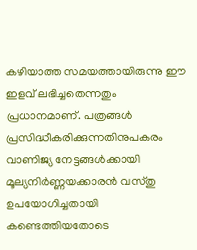കഴിയാത്ത സമയത്തായിരുന്നു ഈ ഇളവ് ലഭിച്ചതെന്നതും പ്രധാനമാണ്. പത്രങ്ങള്‍ പ്രസിദ്ധീകരിക്കുന്നതിനുപകരം വാണിജ്യ നേട്ടങ്ങള്‍ക്കായി മൂല്യനിര്‍ണ്ണയക്കാരന്‍ വസ്തു ഉപയോഗിച്ചതായി കണ്ടെത്തിയതോടെ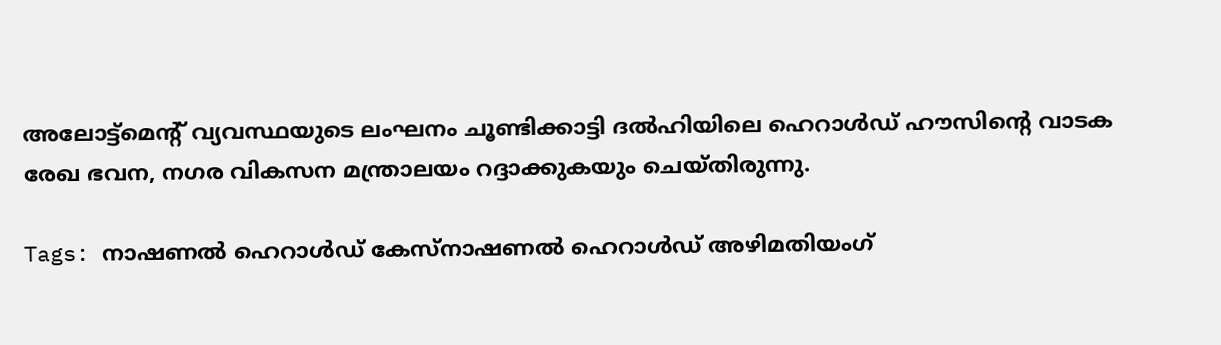അലോട്ട്‌മെന്റ് വ്യവസ്ഥയുടെ ലംഘനം ചൂണ്ടിക്കാട്ടി ദല്‍ഹിയിലെ ഹെറാള്‍ഡ് ഹൗസിന്റെ വാടക രേഖ ഭവന, നഗര വികസന മന്ത്രാലയം റദ്ദാക്കുകയും ചെയ്തിരുന്നു.

Tags: നാഷണല്‍ ഹെറാള്‍ഡ് കേസ്നാഷണല്‍ ഹെറാള്‍ഡ് അഴിമതിയംഗ്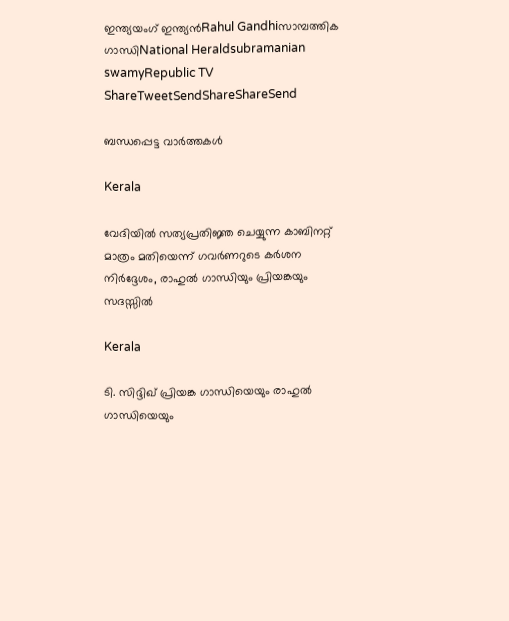ഇന്ത്യയംഗ് ഇന്ത്യന്‍Rahul Gandhiസാമ്പത്തിക ഗാന്ധിNational Heraldsubramanian swamyRepublic TV
ShareTweetSendShareShareSend

ബന്ധപ്പെട്ട വാര്‍ത്തകള്‍

Kerala

വേദിയിൽ സത്യപ്രതിജ്ഞ ചെയ്യുന്ന കാബിനറ്റ് മാത്രം മതിയെന്ന് ഗവർണറുടെ കർശന നിർദ്ദേശം, രാഹുൽ ഗാന്ധിയും പ്രിയങ്കയും സദസ്സിൽ

Kerala

ടി. സിദ്ദിഖ് പ്രിയങ്ക ഗാന്ധിയെയും രാഹുല്‍ ഗാന്ധിയെയും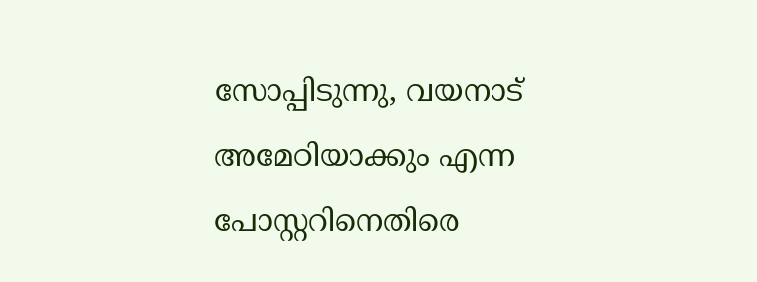സോപ്പിടുന്നു, വയനാട് അമേഠിയാക്കും എന്ന പോസ്റ്ററിനെതിരെ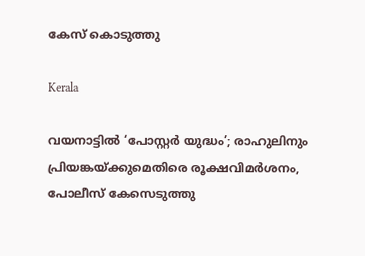കേസ് കൊടുത്തു

Kerala

വയനാട്ടിൽ ‘പോസ്റ്റർ യുദ്ധം’; രാഹുലിനും പ്രിയങ്കയ്‌ക്കുമെതിരെ രൂക്ഷവിമർശനം, പോലീസ് കേസെടുത്തു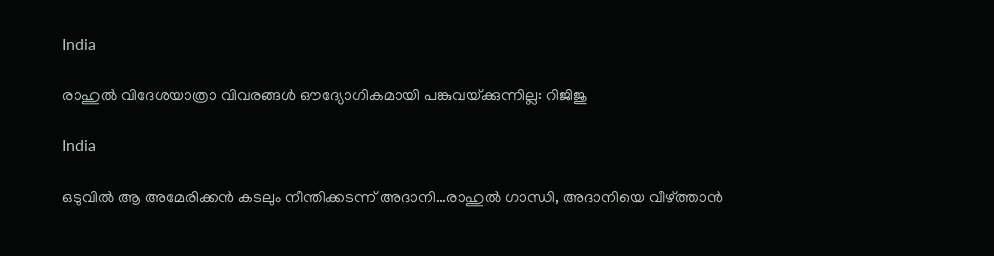India

രാഹുല്‍ വിദേശയാത്രാ വിവരങ്ങള്‍ ഔദ്യോഗികമായി പങ്കുവയ്‌ക്കുന്നില്ല: റിജിജു

India

ഒടുവില്‍ ആ അമേരിക്കന്‍ കടലും നീന്തിക്കടന്ന് അദാനി…രാഹുല്‍ ഗാന്ധി, അദാനിയെ വീഴ്‌ത്താന്‍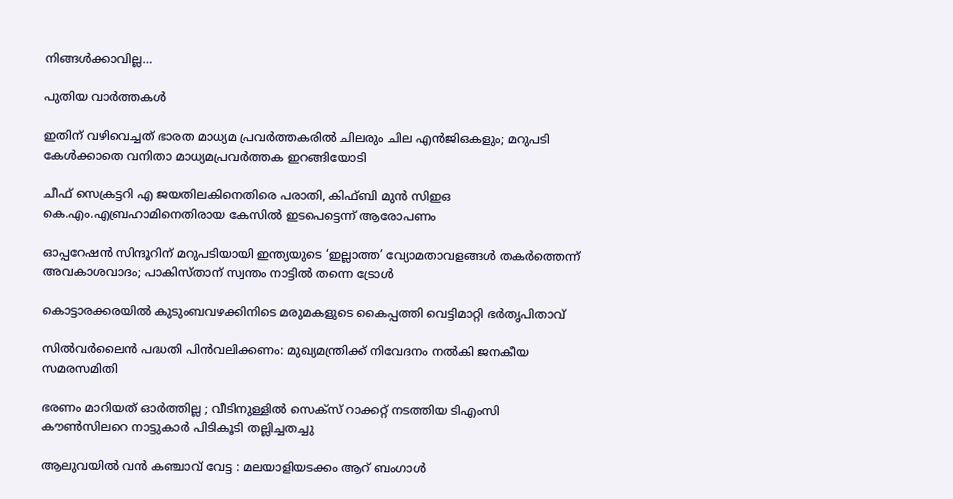നിങ്ങള്‍ക്കാവില്ല…

പുതിയ വാര്‍ത്തകള്‍

ഇതിന് വഴിവെച്ചത് ഭാരത മാധ്യമ പ്രവർത്തകരിൽ ചിലരും ചില എൻജിഒകളും; മറുപടി കേൾക്കാതെ വനിതാ മാധ്യമപ്രവർത്തക ഇറങ്ങിയോടി

ചീഫ് സെക്രട്ടറി എ ജയതിലകിനെതിരെ പരാതി, കിഫ്ബി മുന്‍ സിഇഒ  കെ.എം.എബ്രഹാമിനെതിരായ കേസില്‍ ഇടപെട്ടെന്ന് ആരോപണം

ഓപ്പറേഷൻ സിന്ദൂറിന് മറുപടിയായി ഇന്ത്യയുടെ ‘ഇല്ലാത്ത’ വ്യോമതാവളങ്ങൾ തകർത്തെന്ന് അവകാശവാദം; പാകിസ്താന് സ്വന്തം നാട്ടിൽ തന്നെ ട്രോൾ

കൊട്ടാരക്കരയിൽ കുടുംബവഴക്കിനിടെ മരുമകളുടെ കൈപ്പത്തി വെട്ടിമാറ്റി ഭർതൃപിതാവ്

സില്‍വര്‍ലൈന്‍ പദ്ധതി പിന്‍വലിക്കണം: മുഖ്യമന്ത്രിക്ക് നിവേദനം നല്‍കി ജനകീയ സമരസമിതി

ഭരണം മാറിയത് ഓർത്തില്ല ; വീടിനുള്ളിൽ സെക്സ് റാക്കറ്റ് നടത്തിയ ടിഎംസി കൗൺസിലറെ നാട്ടുകാർ പിടികൂടി തല്ലിച്ചതച്ചു

ആലുവയിൽ വൻ കഞ്ചാവ് വേട്ട : മലയാളിയടക്കം ആറ് ബംഗാൾ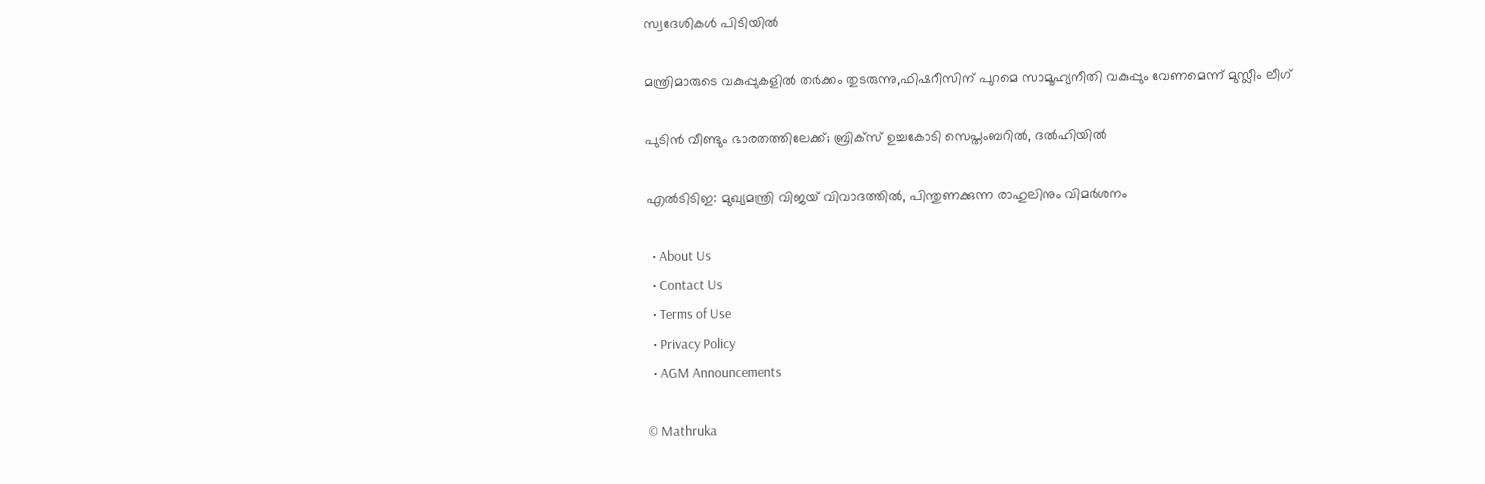സ്വദേശികൾ പിടിയിൽ

മന്ത്രിമാരുടെ വകുപ്പുകളില്‍ തര്‍ക്കം തുടരുന്നു,ഫിഷറീസിന് പുറമെ സാമൂഹ്യനീതി വകുപ്പും വേണമെന്ന് മുസ്ലീം ലീഗ്

പുടിൻ വീണ്ടും ഭാരതത്തിലേക്ക്; ബ്രിക്‌സ് ഉച്ചകോടി സെപ്തംബറിൽ, ദൽഹിയിൽ

എൽടിടിഇ: മുഖ്യമന്ത്രി വിജയ് വിവാദത്തിൽ, പിന്തുണക്കുന്ന രാഹുലിനും വിമർശനം

  • About Us
  • Contact Us
  • Terms of Use
  • Privacy Policy
  • AGM Announcements

© Mathruka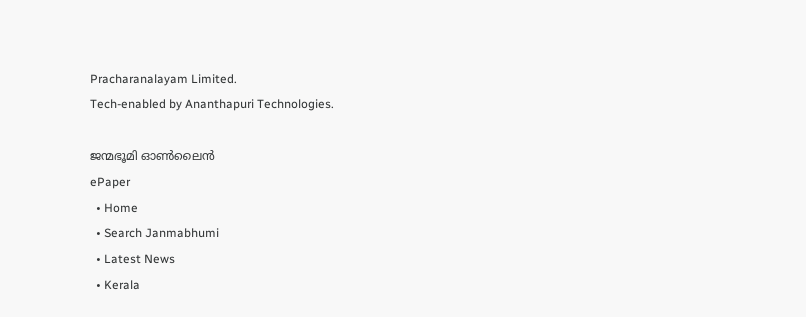Pracharanalayam Limited.
Tech-enabled by Ananthapuri Technologies.

ജന്മഭൂമി ഓണ്‍ലൈന്‍
ePaper
  • Home
  • Search Janmabhumi
  • Latest News
  • Kerala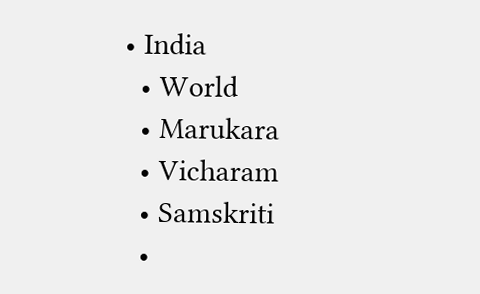• India
  • World
  • Marukara
  • Vicharam
  • Samskriti
  •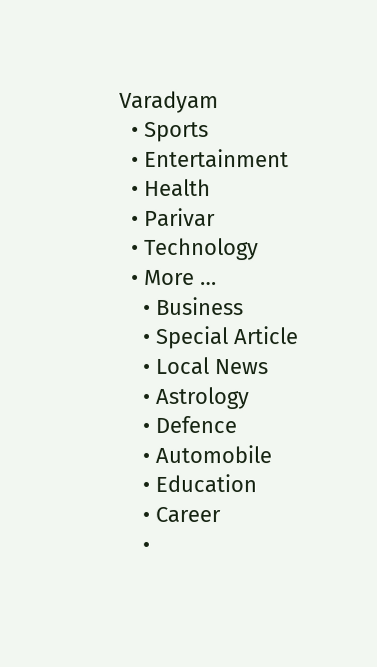Varadyam
  • Sports
  • Entertainment
  • Health
  • Parivar
  • Technology
  • More …
    • Business
    • Special Article
    • Local News
    • Astrology
    • Defence
    • Automobile
    • Education
    • Career
    •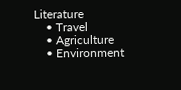Literature
    • Travel
    • Agriculture
    • Environment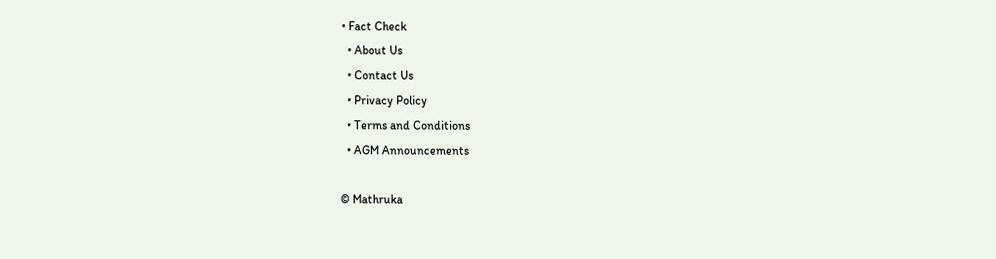• Fact Check
  • About Us
  • Contact Us
  • Privacy Policy
  • Terms and Conditions
  • AGM Announcements

© Mathruka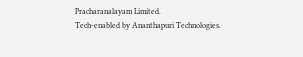Pracharanalayam Limited.
Tech-enabled by Ananthapuri Technologies.